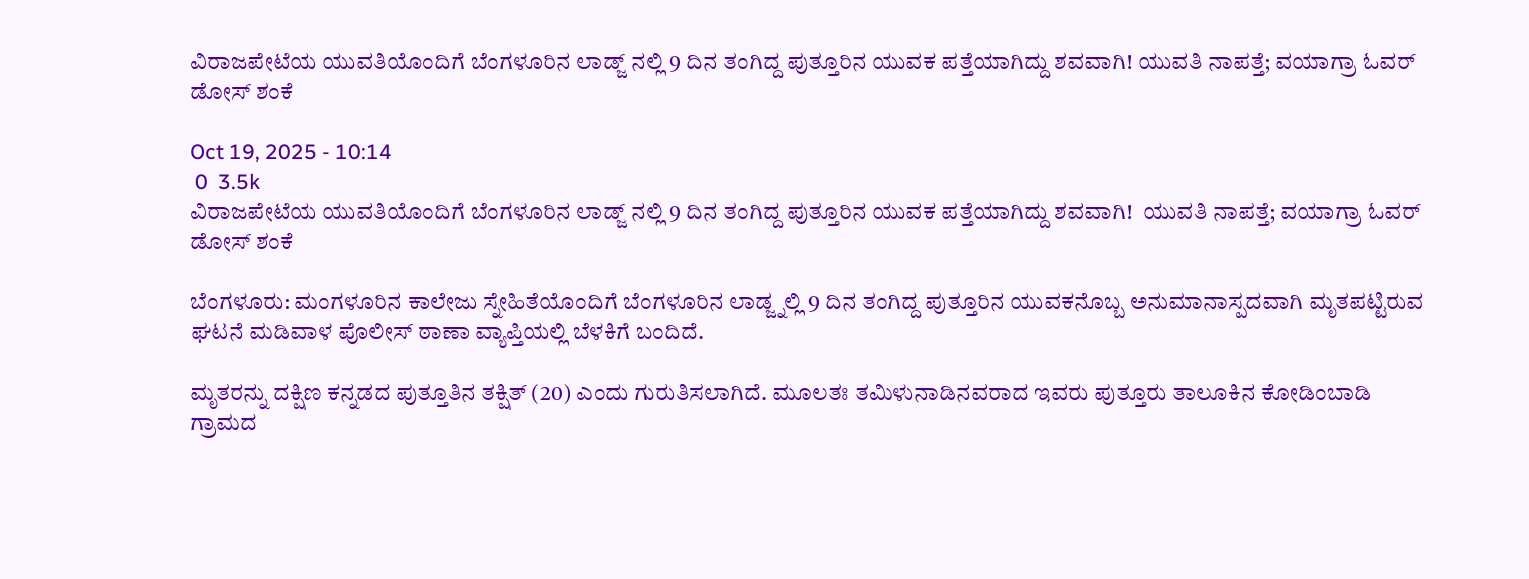ವಿರಾಜಪೇಟೆಯ ಯುವತಿಯೊಂದಿಗೆ ಬೆಂಗಳೂರಿನ ಲಾಡ್ಜ್ ನಲ್ಲಿ 9 ದಿನ ತಂಗಿದ್ದ ಪುತ್ತೂರಿನ ಯುವಕ ಪತ್ತೆಯಾಗಿದ್ದು ಶವವಾಗಿ! ಯುವತಿ ನಾಪತ್ತೆ; ವಯಾಗ್ರಾ ಓವರ್ ಡೋಸ್ ಶಂಕೆ

Oct 19, 2025 - 10:14
 0  3.5k
ವಿರಾಜಪೇಟೆಯ ಯುವತಿಯೊಂದಿಗೆ ಬೆಂಗಳೂರಿನ ಲಾಡ್ಜ್ ನಲ್ಲಿ 9 ದಿನ ತಂಗಿದ್ದ ಪುತ್ತೂರಿನ ಯುವಕ ಪತ್ತೆಯಾಗಿದ್ದು ಶವವಾಗಿ!  ಯುವತಿ ನಾಪತ್ತೆ; ವಯಾಗ್ರಾ ಓವರ್ ಡೋಸ್ ಶಂಕೆ

ಬೆಂಗಳೂರು: ಮಂಗಳೂರಿನ ಕಾಲೇಜು ಸ್ನೇಹಿತೆಯೊಂದಿಗೆ ಬೆಂಗಳೂರಿನ ಲಾಡ್ಜ್ನಲ್ಲಿ 9 ದಿನ ತಂಗಿದ್ದ ಪುತ್ತೂರಿನ ಯುವಕನೊಬ್ಬ ಅನುಮಾನಾಸ್ಪದವಾಗಿ ಮೃತಪಟ್ಟಿರುವ ಘಟನೆ ಮಡಿವಾಳ ಪೊಲೀಸ್ ಠಾಣಾ ವ್ಯಾಪ್ತಿಯಲ್ಲಿ ಬೆಳಕಿಗೆ ಬಂದಿದೆ.

ಮೃತರನ್ನು ದಕ್ಷಿಣ ಕನ್ನಡದ ಪುತ್ತೂತಿನ ತಕ್ಷಿತ್ (20) ಎಂದು ಗುರುತಿಸಲಾಗಿದೆ. ಮೂಲತಃ ತಮಿಳುನಾಡಿನವರಾದ ಇವರು ಪುತ್ತೂರು ತಾಲೂಕಿನ ಕೋಡಿಂಬಾಡಿ ಗ್ರಾಮದ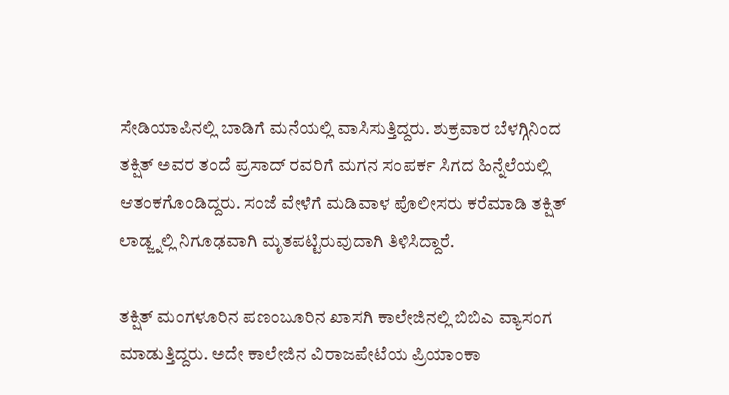ಸೇಡಿಯಾಪಿನಲ್ಲಿ ಬಾಡಿಗೆ ಮನೆಯಲ್ಲಿ ವಾಸಿಸುತ್ತಿದ್ದರು. ಶುಕ್ರವಾರ ಬೆಳಗ್ಗಿನಿಂದ ತಕ್ಷಿತ್ ಅವರ ತಂದೆ ಪ್ರಸಾದ್ ರವರಿಗೆ ಮಗನ ಸಂಪರ್ಕ ಸಿಗದ ಹಿನ್ನೆಲೆಯಲ್ಲಿ ಆತಂಕಗೊಂಡಿದ್ದರು. ಸಂಜೆ ವೇಳೆಗೆ ಮಡಿವಾಳ ಪೊಲೀಸರು ಕರೆಮಾಡಿ ತಕ್ಷಿತ್ ಲಾಡ್ಜ್ನಲ್ಲಿ ನಿಗೂಢವಾಗಿ ಮೃತಪಟ್ಟಿರುವುದಾಗಿ ತಿಳಿಸಿದ್ದಾರೆ.

ತಕ್ಷಿತ್ ಮಂಗಳೂರಿನ ಪಣಂಬೂರಿನ ಖಾಸಗಿ ಕಾಲೇಜಿನಲ್ಲಿ ಬಿಬಿಎ ವ್ಯಾಸಂಗ ಮಾಡುತ್ತಿದ್ದರು. ಅದೇ ಕಾಲೇಜಿನ ವಿರಾಜಪೇಟೆಯ ಪ್ರಿಯಾಂಕಾ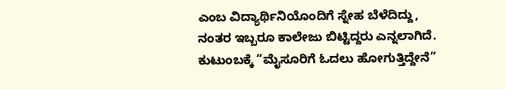ಎಂಬ ವಿದ್ಯಾರ್ಥಿನಿಯೊಂದಿಗೆ ಸ್ನೇಹ ಬೆಳೆದಿದ್ದು, ನಂತರ ಇಬ್ಬರೂ ಕಾಲೇಜು ಬಿಟ್ಟಿದ್ದರು ಎನ್ನಲಾಗಿದೆ. ಕುಟುಂಬಕ್ಕೆ “ಮೈಸೂರಿಗೆ ಓದಲು ಹೋಗುತ್ತಿದ್ದೇನೆ”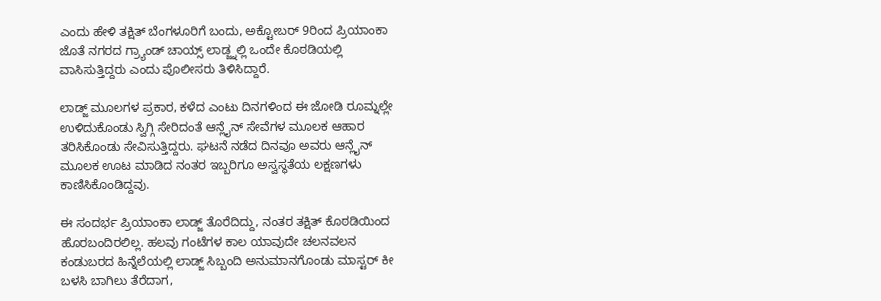ಎಂದು ಹೇಳಿ ತಕ್ಷಿತ್ ಬೆಂಗಳೂರಿಗೆ ಬಂದು, ಅಕ್ಟೋಬರ್ 9ರಿಂದ ಪ್ರಿಯಾಂಕಾ ಜೊತೆ ನಗರದ ಗ್ರ್ಯಾಂಡ್ ಚಾಯ್ಸ್ ಲಾಡ್ಜ್ನಲ್ಲಿ ಒಂದೇ ಕೊಠಡಿಯಲ್ಲಿ ವಾಸಿಸುತ್ತಿದ್ದರು ಎಂದು ಪೊಲೀಸರು ತಿಳಿಸಿದ್ದಾರೆ.

ಲಾಡ್ಜ್ ಮೂಲಗಳ ಪ್ರಕಾರ, ಕಳೆದ ಎಂಟು ದಿನಗಳಿಂದ ಈ ಜೋಡಿ ರೂಮ್ನಲ್ಲೇ ಉಳಿದುಕೊಂಡು ಸ್ವಿಗ್ಗಿ ಸೇರಿದಂತೆ ಆನ್ಲೈನ್ ಸೇವೆಗಳ ಮೂಲಕ ಆಹಾರ ತರಿಸಿಕೊಂಡು ಸೇವಿಸುತ್ತಿದ್ದರು. ಘಟನೆ ನಡೆದ ದಿನವೂ ಅವರು ಆನ್ಲೈನ್ ಮೂಲಕ ಊಟ ಮಾಡಿದ ನಂತರ ಇಬ್ಬರಿಗೂ ಅಸ್ವಸ್ಥತೆಯ ಲಕ್ಷಣಗಳು ಕಾಣಿಸಿಕೊಂಡಿದ್ದವು.

ಈ ಸಂದರ್ಭ ಪ್ರಿಯಾಂಕಾ ಲಾಡ್ಜ್ ತೊರೆದಿದ್ದು, ನಂತರ ತಕ್ಷಿತ್ ಕೊಠಡಿಯಿಂದ ಹೊರಬಂದಿರಲಿಲ್ಲ. ಹಲವು ಗಂಟೆಗಳ ಕಾಲ ಯಾವುದೇ ಚಲನವಲನ ಕಂಡುಬರದ ಹಿನ್ನೆಲೆಯಲ್ಲಿ ಲಾಡ್ಜ್ ಸಿಬ್ಬಂದಿ ಅನುಮಾನಗೊಂಡು ಮಾಸ್ಟರ್ ಕೀ ಬಳಸಿ ಬಾಗಿಲು ತೆರೆದಾಗ,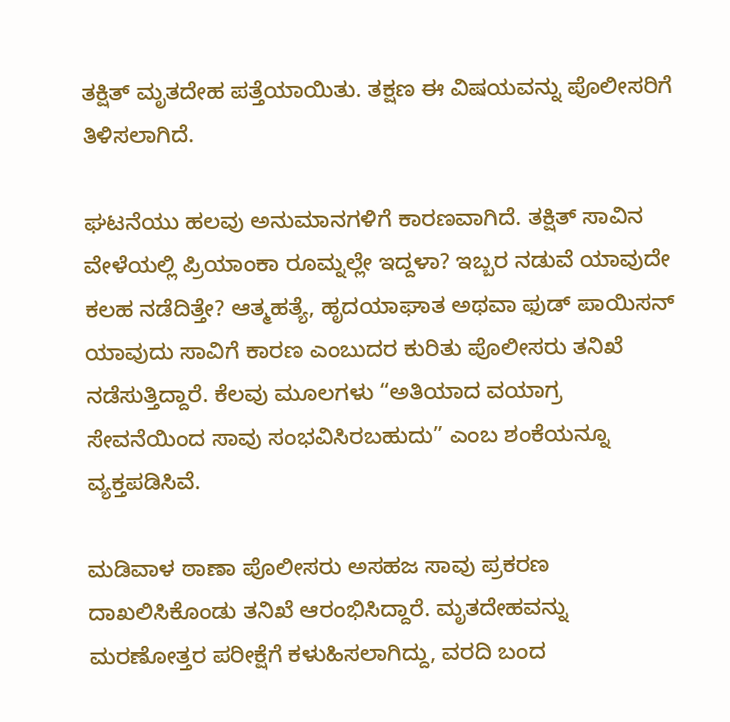ತಕ್ಷಿತ್ ಮೃತದೇಹ ಪತ್ತೆಯಾಯಿತು. ತಕ್ಷಣ ಈ ವಿಷಯವನ್ನು ಪೊಲೀಸರಿಗೆ ತಿಳಿಸಲಾಗಿದೆ.

ಘಟನೆಯು ಹಲವು ಅನುಮಾನಗಳಿಗೆ ಕಾರಣವಾಗಿದೆ. ತಕ್ಷಿತ್ ಸಾವಿನ ವೇಳೆಯಲ್ಲಿ ಪ್ರಿಯಾಂಕಾ ರೂಮ್ನಲ್ಲೇ ಇದ್ದಳಾ? ಇಬ್ಬರ ನಡುವೆ ಯಾವುದೇ ಕಲಹ ನಡೆದಿತ್ತೇ? ಆತ್ಮಹತ್ಯೆ, ಹೃದಯಾಘಾತ ಅಥವಾ ಫುಡ್ ಪಾಯಿಸನ್ ಯಾವುದು ಸಾವಿಗೆ ಕಾರಣ ಎಂಬುದರ ಕುರಿತು ಪೊಲೀಸರು ತನಿಖೆ ನಡೆಸುತ್ತಿದ್ದಾರೆ. ಕೆಲವು ಮೂಲಗಳು “ಅತಿಯಾದ ವಯಾಗ್ರ ಸೇವನೆಯಿಂದ ಸಾವು ಸಂಭವಿಸಿರಬಹುದು” ಎಂಬ ಶಂಕೆಯನ್ನೂ ವ್ಯಕ್ತಪಡಿಸಿವೆ.

ಮಡಿವಾಳ ಠಾಣಾ ಪೊಲೀಸರು ಅಸಹಜ ಸಾವು ಪ್ರಕರಣ ದಾಖಲಿಸಿಕೊಂಡು ತನಿಖೆ ಆರಂಭಿಸಿದ್ದಾರೆ. ಮೃತದೇಹವನ್ನು ಮರಣೋತ್ತರ ಪರೀಕ್ಷೆಗೆ ಕಳುಹಿಸಲಾಗಿದ್ದು, ವರದಿ ಬಂದ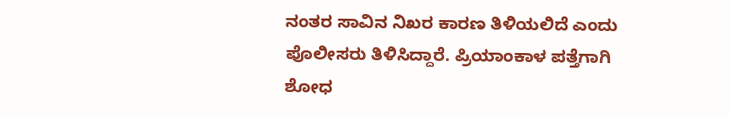ನಂತರ ಸಾವಿನ ನಿಖರ ಕಾರಣ ತಿಳಿಯಲಿದೆ ಎಂದು ಪೊಲೀಸರು ತಿಳಿಸಿದ್ದಾರೆ. ಪ್ರಿಯಾಂಕಾಳ ಪತ್ತೆಗಾಗಿ ಶೋಧ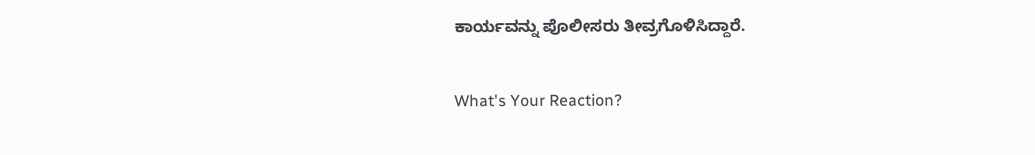ಕಾರ್ಯವನ್ನು ಪೊಲೀಸರು ತೀವ್ರಗೊಳಿಸಿದ್ದಾರೆ.

What's Your Reaction?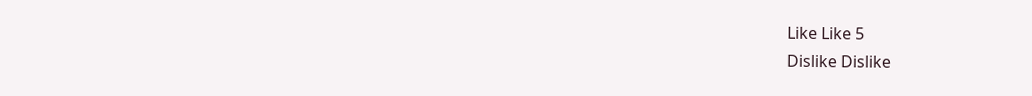Like Like 5
Dislike Dislike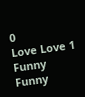0
Love Love 1
Funny Funny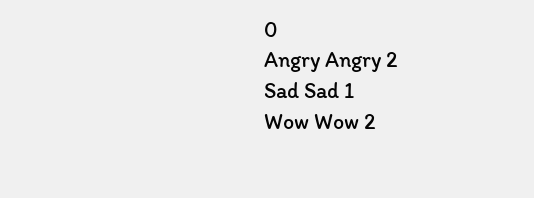0
Angry Angry 2
Sad Sad 1
Wow Wow 2